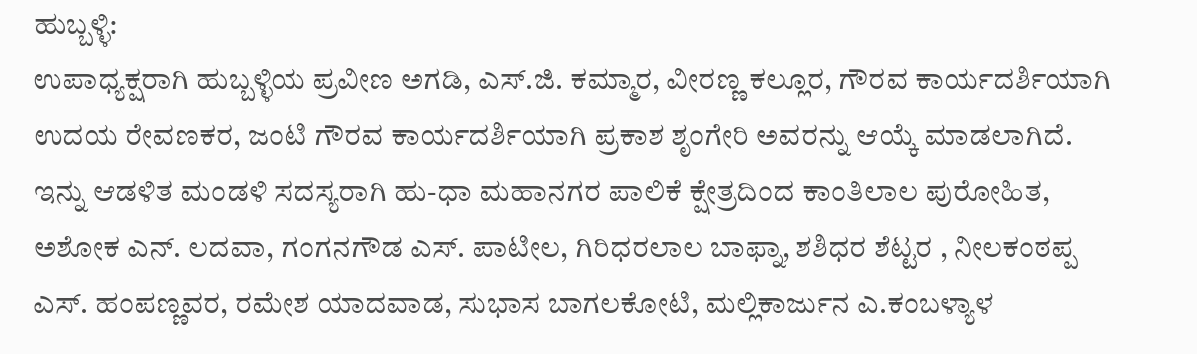ಹುಬ್ಬಳ್ಳಿ:
ಉಪಾಧ್ಯಕ್ಷರಾಗಿ ಹುಬ್ಬಳ್ಳಿಯ ಪ್ರವೀಣ ಅಗಡಿ, ಎಸ್.ಜಿ. ಕಮ್ಮಾರ, ವೀರಣ್ಣ ಕಲ್ಲೂರ, ಗೌರವ ಕಾರ್ಯದರ್ಶಿಯಾಗಿ ಉದಯ ರೇವಣಕರ, ಜಂಟಿ ಗೌರವ ಕಾರ್ಯದರ್ಶಿಯಾಗಿ ಪ್ರಕಾಶ ಶೃಂಗೇರಿ ಅವರನ್ನು ಆಯ್ಕೆ ಮಾಡಲಾಗಿದೆ.
ಇನ್ನು ಆಡಳಿತ ಮಂಡಳಿ ಸದಸ್ಯರಾಗಿ ಹು-ಧಾ ಮಹಾನಗರ ಪಾಲಿಕೆ ಕ್ಷೇತ್ರದಿಂದ ಕಾಂತಿಲಾಲ ಪುರೋಹಿತ, ಅಶೋಕ ಎನ್. ಲದವಾ, ಗಂಗನಗೌಡ ಎಸ್. ಪಾಟೀಲ, ಗಿರಿಧರಲಾಲ ಬಾಫ್ನಾ, ಶಶಿಧರ ಶೆಟ್ಟರ , ನೀಲಕಂಠಪ್ಪ ಎಸ್. ಹಂಪಣ್ಣವರ, ರಮೇಶ ಯಾದವಾಡ, ಸುಭಾಸ ಬಾಗಲಕೋಟಿ, ಮಲ್ಲಿಕಾರ್ಜುನ ಎ.ಕಂಬಳ್ಯಾಳ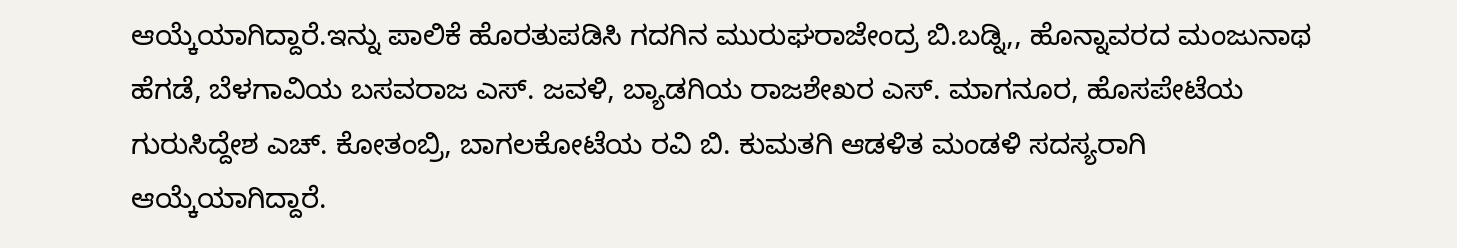ಆಯ್ಕೆಯಾಗಿದ್ದಾರೆ.ಇನ್ನು ಪಾಲಿಕೆ ಹೊರತುಪಡಿಸಿ ಗದಗಿನ ಮುರುಘರಾಜೇಂದ್ರ ಬಿ.ಬಡ್ನಿ,, ಹೊನ್ನಾವರದ ಮಂಜುನಾಥ ಹೆಗಡೆ, ಬೆಳಗಾವಿಯ ಬಸವರಾಜ ಎಸ್. ಜವಳಿ, ಬ್ಯಾಡಗಿಯ ರಾಜಶೇಖರ ಎಸ್. ಮಾಗನೂರ, ಹೊಸಪೇಟೆಯ ಗುರುಸಿದ್ದೇಶ ಎಚ್. ಕೋತಂಬ್ರಿ, ಬಾಗಲಕೋಟೆಯ ರವಿ ಬಿ. ಕುಮತಗಿ ಆಡಳಿತ ಮಂಡಳಿ ಸದಸ್ಯರಾಗಿ ಆಯ್ಕೆಯಾಗಿದ್ದಾರೆ.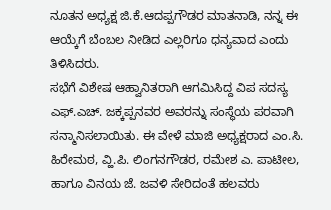ನೂತನ ಅಧ್ಯಕ್ಷ ಜಿ.ಕೆ.ಆದಪ್ಪಗೌಡರ ಮಾತನಾಡಿ, ನನ್ನ ಈ ಆಯ್ಕೆಗೆ ಬೆಂಬಲ ನೀಡಿದ ಎಲ್ಲರಿಗೂ ಧನ್ಯವಾದ ಎಂದು ತಿಳಿಸಿದರು.
ಸಭೆಗೆ ವಿಶೇಷ ಆಹ್ವಾನಿತರಾಗಿ ಆಗಮಿಸಿದ್ದ ವಿಪ ಸದಸ್ಯ ಎಫ್.ಎಚ್. ಜಕ್ಕಪ್ಪನವರ ಅವರನ್ನು ಸಂಸ್ಥೆಯ ಪರವಾಗಿ ಸನ್ಮಾನಿಸಲಾಯಿತು. ಈ ವೇಳೆ ಮಾಜಿ ಅಧ್ಯಕ್ಷರಾದ ಎಂ.ಸಿ. ಹಿರೇಮಠ, ವ್ಹಿ.ಪಿ. ಲಿಂಗನಗೌಡರ, ರಮೇಶ ಎ. ಪಾಟೀಲ, ಹಾಗೂ ವಿನಯ ಜೆ. ಜವಳಿ ಸೇರಿದಂತೆ ಹಲವರು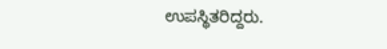ಉಪಸ್ಥಿತರಿದ್ದರು.